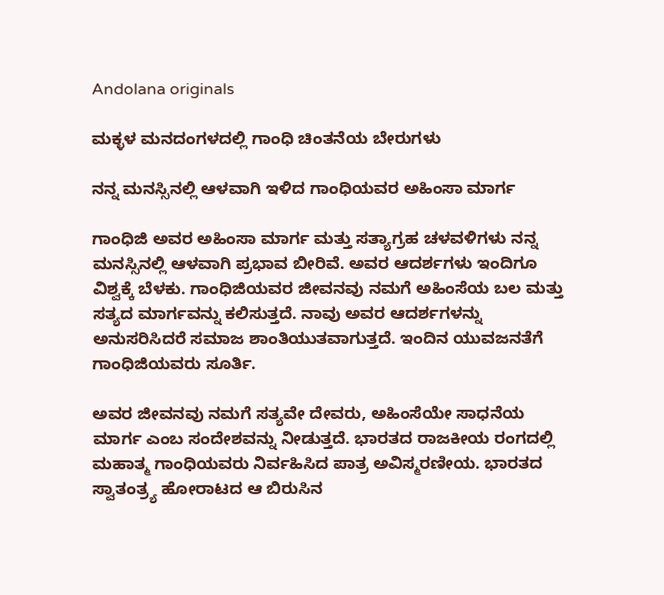Andolana originals

ಮಕ್ಳಳ ಮನದಂಗಳದಲ್ಲಿ ಗಾಂಧಿ ಚಿಂತನೆಯ ಬೇರುಗಳು

ನನ್ನ ಮನಸ್ಸಿನಲ್ಲಿ ಆಳವಾಗಿ ಇಳಿದ ಗಾಂಧಿಯವರ ಅಹಿಂಸಾ ಮಾರ್ಗ

ಗಾಂಧಿಜಿ ಅವರ ಅಹಿಂಸಾ ಮಾರ್ಗ ಮತ್ತು ಸತ್ಯಾಗ್ರಹ ಚಳವಳಿಗಳು ನನ್ನ ಮನಸ್ಸಿನಲ್ಲಿ ಆಳವಾಗಿ ಪ್ರಭಾವ ಬೀರಿವೆ. ಅವರ ಆದರ್ಶಗಳು ಇಂದಿಗೂ ವಿಶ್ವಕ್ಕೆ ಬೆಳಕು. ಗಾಂಧಿಜಿಯವರ ಜೀವನವು ನಮಗೆ ಅಹಿಂಸೆಯ ಬಲ ಮತ್ತು ಸತ್ಯದ ಮಾರ್ಗವನ್ನು ಕಲಿಸುತ್ತದೆ. ನಾವು ಅವರ ಆದರ್ಶಗಳನ್ನು ಅನುಸರಿಸಿದರೆ ಸಮಾಜ ಶಾಂತಿಯುತವಾಗುತ್ತದೆ. ಇಂದಿನ ಯುವಜನತೆಗೆ ಗಾಂಧಿಜಿಯವರು ಸೂರ್ತಿ.

ಅವರ ಜೀವನವು ನಮಗೆ ಸತ್ಯವೇ ದೇವರು, ಅಹಿಂಸೆಯೇ ಸಾಧನೆಯ ಮಾರ್ಗ ಎಂಬ ಸಂದೇಶವನ್ನು ನೀಡುತ್ತದೆ. ಭಾರತದ ರಾಜಕೀಯ ರಂಗದಲ್ಲಿ ಮಹಾತ್ಮ ಗಾಂಧಿಯವರು ನಿರ್ವಹಿಸಿದ ಪಾತ್ರ ಅವಿಸ್ಮರಣೀಯ. ಭಾರತದ ಸ್ವಾತಂತ್ರ್ಯ ಹೋರಾಟದ ಆ ಬಿರುಸಿನ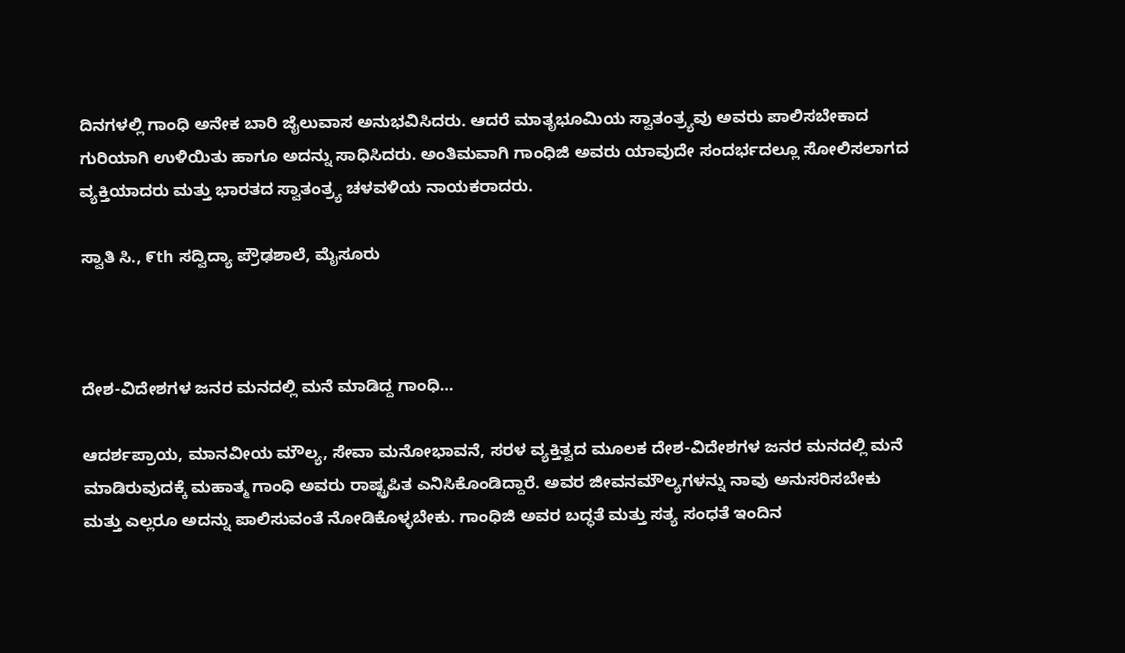ದಿನಗಳಲ್ಲಿ ಗಾಂಧಿ ಅನೇಕ ಬಾರಿ ಜೈಲುವಾಸ ಅನುಭವಿಸಿದರು. ಆದರೆ ಮಾತೃಭೂಮಿಯ ಸ್ವಾತಂತ್ರ್ಯವು ಅವರು ಪಾಲಿಸಬೇಕಾದ ಗುರಿಯಾಗಿ ಉಳಿಯಿತು ಹಾಗೂ ಅದನ್ನು ಸಾಧಿಸಿದರು. ಅಂತಿಮವಾಗಿ ಗಾಂಧಿಜಿ ಅವರು ಯಾವುದೇ ಸಂದರ್ಭದಲ್ಲೂ ಸೋಲಿಸಲಾಗದ ವ್ಯಕ್ತಿಯಾದರು ಮತ್ತು ಭಾರತದ ಸ್ವಾತಂತ್ರ್ಯ ಚಳವಳಿಯ ನಾಯಕರಾದರು.

ಸ್ವಾತಿ ಸಿ., ೯th ಸದ್ವಿದ್ಯಾ ಪ್ರೌಢಶಾಲೆ, ಮೈಸೂರು



ದೇಶ-ವಿದೇಶಗಳ ಜನರ ಮನದಲ್ಲಿ ಮನೆ ಮಾಡಿದ್ದ ಗಾಂಧಿ…

ಆದರ್ಶಪ್ರಾಯ, ಮಾನವೀಯ ಮೌಲ್ಯ, ಸೇವಾ ಮನೋಭಾವನೆ, ಸರಳ ವ್ಯಕ್ತಿತ್ವದ ಮೂಲಕ ದೇಶ-ವಿದೇಶಗಳ ಜನರ ಮನದಲ್ಲಿ ಮನೆ ಮಾಡಿರುವುದಕ್ಕೆ ಮಹಾತ್ಮ ಗಾಂಧಿ ಅವರು ರಾಷ್ಟ್ರಪಿತ ಎನಿಸಿಕೊಂಡಿದ್ದಾರೆ. ಅವರ ಜೀವನಮೌಲ್ಯಗಳನ್ನು ನಾವು ಅನುಸರಿಸಬೇಕು ಮತ್ತು ಎಲ್ಲರೂ ಅದನ್ನು ಪಾಲಿಸುವಂತೆ ನೋಡಿಕೊಳ್ಳಬೇಕು. ಗಾಂಧಿಜಿ ಅವರ ಬದ್ಧತೆ ಮತ್ತು ಸತ್ಯ ಸಂಧತೆ ಇಂದಿನ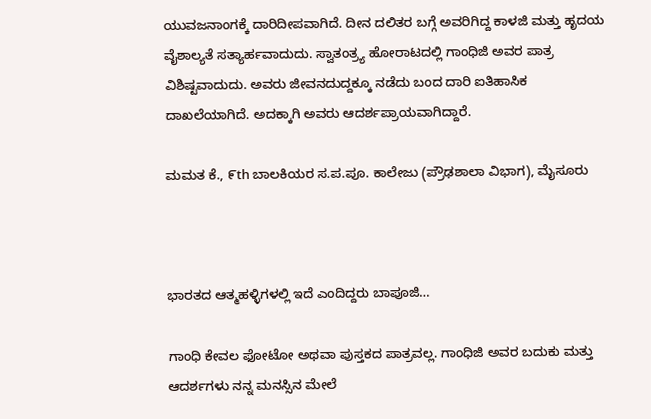ಯುವಜನಾಂಗಕ್ಕೆ ದಾರಿದೀಪವಾಗಿದೆ. ದೀನ ದಲಿತರ ಬಗ್ಗೆ ಅವರಿಗಿದ್ದ ಕಾಳಜಿ ಮತ್ತು ಹೃದಯ ವೈಶಾಲ್ಯತೆ ಸತ್ಯಾರ್ಹವಾದುದು. ಸ್ವಾತಂತ್ರ್ಯ ಹೋರಾಟದಲ್ಲಿ ಗಾಂಧಿಜಿ ಅವರ ಪಾತ್ರ ವಿಶಿಷ್ಟವಾದುದು. ಅವರು ಜೀವನದುದ್ದಕ್ಕೂ ನಡೆದು ಬಂದ ದಾರಿ ಐತಿಹಾಸಿಕ ದಾಖಲೆಯಾಗಿದೆ. ಅದಕ್ಕಾಗಿ ಅವರು ಆದರ್ಶಪ್ರಾಯವಾಗಿದ್ದಾರೆ.

ಮಮತ ಕೆ., ೯th ಬಾಲಕಿಯರ ಸ.ಪ.ಪೂ. ಕಾಲೇಜು (ಪ್ರೌಢಶಾಲಾ ವಿಭಾಗ), ಮೈಸೂರು



ಭಾರತದ ಆತ್ಮಹಳ್ಳಿಗಳಲ್ಲಿ ಇದೆ ಎಂದಿದ್ದರು ಬಾಪೂಜಿ…

ಗಾಂಧಿ ಕೇವಲ ಫೋಟೋ ಅಥವಾ ಪುಸ್ತಕದ ಪಾತ್ರವಲ್ಲ. ಗಾಂಧಿಜಿ ಅವರ ಬದುಕು ಮತ್ತು ಆದರ್ಶಗಳು ನನ್ನ ಮನಸ್ಸಿನ ಮೇಲೆ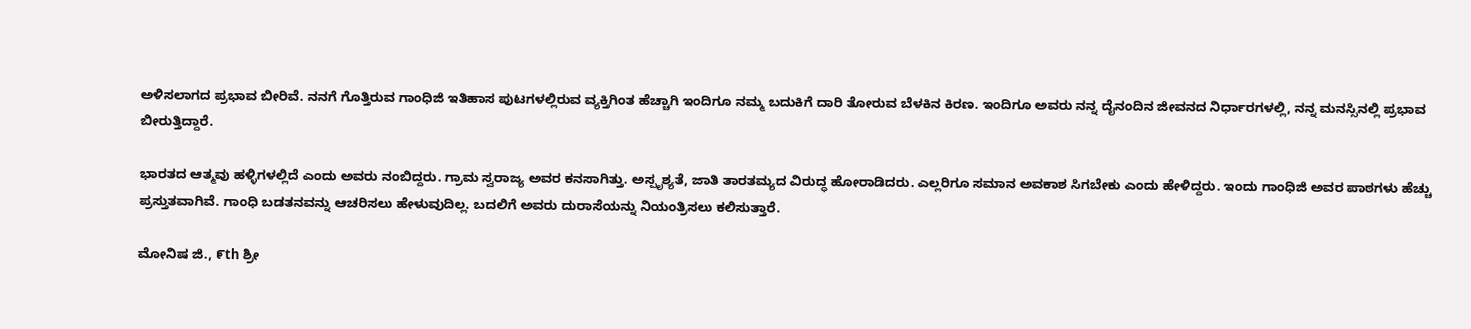ಅಳಿಸಲಾಗದ ಪ್ರಭಾವ ಬೀರಿವೆ. ನನಗೆ ಗೊತ್ತಿರುವ ಗಾಂಧಿಜಿ ಇತಿಹಾಸ ಪುಟಗಳಲ್ಲಿರುವ ವ್ಯಕ್ತಿಗಿಂತ ಹೆಚ್ಚಾಗಿ ಇಂದಿಗೂ ನಮ್ಮ ಬದುಕಿಗೆ ದಾರಿ ತೋರುವ ಬೆಳಕಿನ ಕಿರಣ. ಇಂದಿಗೂ ಅವರು ನನ್ನ ದೈನಂದಿನ ಜೀವನದ ನಿರ್ಧಾರಗಳಲ್ಲಿ, ನನ್ನ ಮನಸ್ಸಿನಲ್ಲಿ ಪ್ರಭಾವ ಬೀರುತ್ತಿದ್ದಾರೆ.

ಭಾರತದ ಆತ್ಮವು ಹಳ್ಳಿಗಳಲ್ಲಿದೆ ಎಂದು ಅವರು ನಂಬಿದ್ದರು. ಗ್ರಾಮ ಸ್ವರಾಜ್ಯ ಅವರ ಕನಸಾಗಿತ್ತು. ಅಸ್ಪೃಶ್ಯತೆ, ಜಾತಿ ತಾರತಮ್ಯದ ವಿರುದ್ಧ ಹೋರಾಡಿದರು. ಎಲ್ಲರಿಗೂ ಸಮಾನ ಅವಕಾಶ ಸಿಗಬೇಕು ಎಂದು ಹೇಳಿದ್ದರು. ಇಂದು ಗಾಂಧಿಜಿ ಅವರ ಪಾಠಗಳು ಹೆಚ್ಚು ಪ್ರಸ್ತುತವಾಗಿವೆ. ಗಾಂಧಿ ಬಡತನವನ್ನು ಆಚರಿಸಲು ಹೇಳುವುದಿಲ್ಲ. ಬದಲಿಗೆ ಅವರು ದುರಾಸೆಯನ್ನು ನಿಯಂತ್ರಿಸಲು ಕಲಿಸುತ್ತಾರೆ.

ಮೋನಿಷ ಜಿ., ೯th ಶ್ರೀ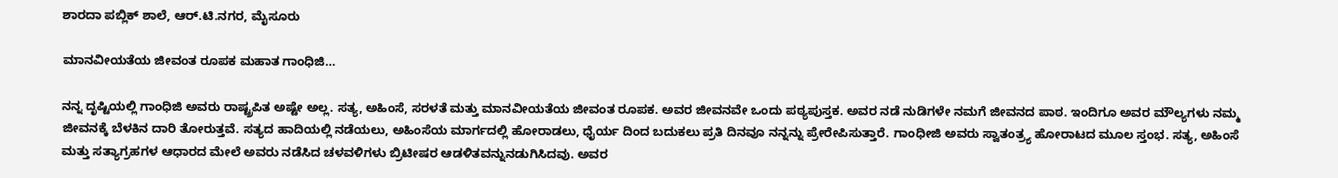ಶಾರದಾ ಪಬ್ಲಿಕ್ ಶಾಲೆ, ಆರ್.ಟಿ.ನಗರ, ಮೈಸೂರು

ಮಾನವೀಯತೆಯ ಜೀವಂತ ರೂಪಕ ಮಹಾತ ಗಾಂಧಿಜಿ…

ನನ್ನ ದೃಷ್ಟಿಯಲ್ಲಿ ಗಾಂಧಿಜಿ ಅವರು ರಾಷ್ಟ್ರಪಿತ ಅಷ್ಟೇ ಅಲ್ಲ. ಸತ್ಯ, ಅಹಿಂಸೆ, ಸರಳತೆ ಮತ್ತು ಮಾನವೀಯತೆಯ ಜೀವಂತ ರೂಪಕ. ಅವರ ಜೀವನವೇ ಒಂದು ಪಠ್ಯಪುಸ್ತಕ. ಅವರ ನಡೆ ನುಡಿಗಳೇ ನಮಗೆ ಜೀವನದ ಪಾಠ. ಇಂದಿಗೂ ಅವರ ಮೌಲ್ಯಗಳು ನಮ್ಮ ಜೀವನಕ್ಕೆ ಬೆಳಕಿನ ದಾರಿ ತೋರುತ್ತವೆ. ಸತ್ಯದ ಹಾದಿಯಲ್ಲಿ ನಡೆಯಲು, ಅಹಿಂಸೆಯ ಮಾರ್ಗದಲ್ಲಿ ಹೋರಾಡಲು, ಧೈರ್ಯ ದಿಂದ ಬದುಕಲು ಪ್ರತಿ ದಿನವೂ ನನ್ನನ್ನು ಪ್ರೇರೇಪಿಸುತ್ತಾರೆ. ಗಾಂಧೀಜಿ ಅವರು ಸ್ವಾತಂತ್ರ್ಯ ಹೋರಾಟದ ಮೂಲ ಸ್ತಂಭ. ಸತ್ಯ, ಅಹಿಂಸೆ ಮತ್ತು ಸತ್ಯಾಗ್ರಹಗಳ ಆಧಾರದ ಮೇಲೆ ಅವರು ನಡೆಸಿದ ಚಳವಳಿಗಳು ಬ್ರಿಟೀಷರ ಆಡಳಿತವನ್ನುನಡುಗಿಸಿದವು. ಅವರ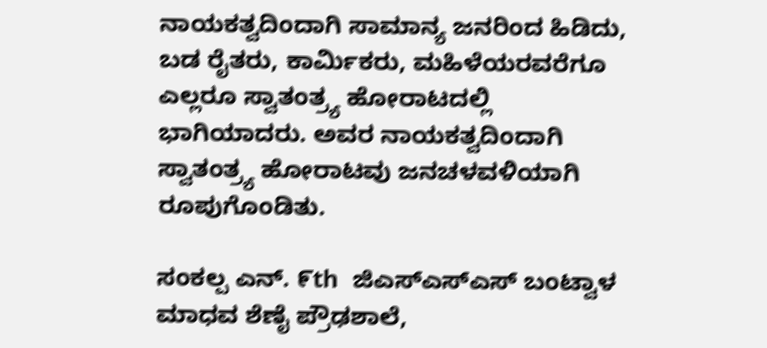ನಾಯಕತ್ವದಿಂದಾಗಿ ಸಾಮಾನ್ಯ ಜನರಿಂದ ಹಿಡಿದು, ಬಡ ರೈತರು, ಕಾರ್ಮಿಕರು, ಮಹಿಳೆಯರವರೆಗೂ ಎಲ್ಲರೂ ಸ್ವಾತಂತ್ರ್ಯ ಹೋರಾಟದಲ್ಲಿ ಭಾಗಿಯಾದರು. ಅವರ ನಾಯಕತ್ವದಿಂದಾಗಿ ಸ್ವಾತಂತ್ರ್ಯ ಹೋರಾಟವು ಜನಚಳವಳಿಯಾಗಿ ರೂಪುಗೊಂಡಿತು.

ಸಂಕಲ್ಪ ಎನ್. ೯th  ಜಿಎಸ್‌ಎಸ್‌ಎಸ್ ಬಂಟ್ವಾಳ ಮಾಧವ ಶೆಣೈ ಪ್ರೌಢಶಾಲೆ,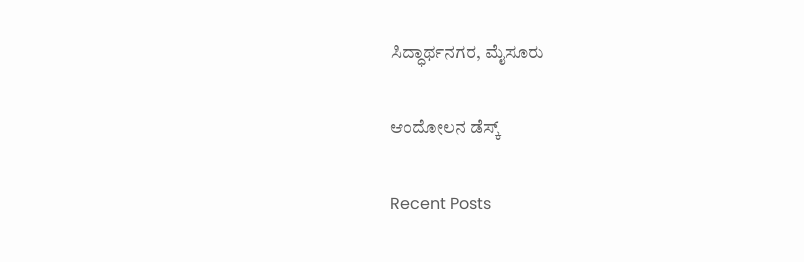ಸಿದ್ಧಾರ್ಥನಗರ, ಮೈಸೂರು

ಆಂದೋಲನ ಡೆಸ್ಕ್

Recent Posts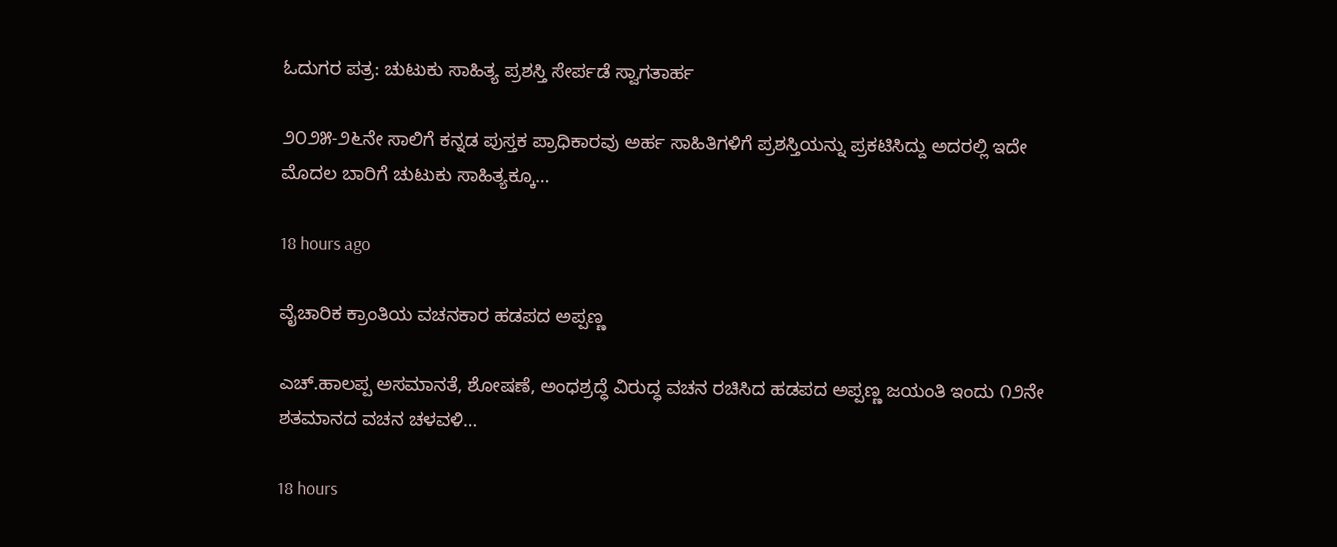ಓದುಗರ ಪತ್ರ: ಚುಟುಕು ಸಾಹಿತ್ಯ ಪ್ರಶಸ್ತಿ ಸೇರ್ಪಡೆ ಸ್ವಾಗತಾರ್ಹ

೨೦೨೫-೨೬ನೇ ಸಾಲಿಗೆ ಕನ್ನಡ ಪುಸ್ತಕ ಪ್ರಾಧಿಕಾರವು ಅರ್ಹ ಸಾಹಿತಿಗಳಿಗೆ ಪ್ರಶಸ್ತಿಯನ್ನು ಪ್ರಕಟಿಸಿದ್ದು ಅದರಲ್ಲಿ ಇದೇ ಮೊದಲ ಬಾರಿಗೆ ಚುಟುಕು ಸಾಹಿತ್ಯಕ್ಕೂ…

18 hours ago

ವೈಚಾರಿಕ ಕ್ರಾಂತಿಯ ವಚನಕಾರ ಹಡಪದ ಅಪ್ಪಣ್ಣ

ಎಚ್.ಹಾಲಪ್ಪ ಅಸಮಾನತೆ, ಶೋಷಣೆ, ಅಂಧಶ್ರದ್ಧೆ ವಿರುದ್ಧ ವಚನ ರಚಿಸಿದ ಹಡಪದ ಅಪ್ಪಣ್ಣ ಜಯಂತಿ ಇಂದು ೧೨ನೇ ಶತಮಾನದ ವಚನ ಚಳವಳಿ…

18 hours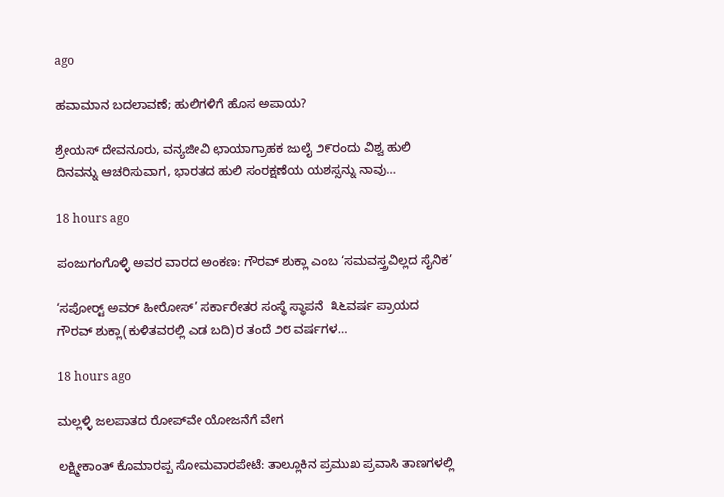ago

ಹವಾಮಾನ ಬದಲಾವಣೆ; ಹುಲಿಗಳಿಗೆ ಹೊಸ ಅಪಾಯ?

ಶ್ರೇಯಸ್ ದೇವನೂರು, ವನ್ಯಜೀವಿ ಛಾಯಾಗ್ರಾಹಕ ಜುಲೈ ೨೯ರಂದು ವಿಶ್ವ ಹುಲಿ ದಿನವನ್ನು ಆಚರಿಸುವಾಗ, ಭಾರತದ ಹುಲಿ ಸಂರಕ್ಷಣೆಯ ಯಶಸ್ಸನ್ನು ನಾವು…

18 hours ago

ಪಂಜುಗಂಗೊಳ್ಳಿ ಅವರ ವಾರದ ಅಂಕಣ: ಗೌರವ್ ಶುಕ್ಲಾ ಎಂಬ ‘ಸಮವಸ್ತ್ರವಿಲ್ಲದ ಸೈನಿಕ’

‘ಸಪೋರ‍್ಟ್ ಅವರ್ ಹೀರೋಸ್’ ಸರ್ಕಾರೇತರ ಸಂಸ್ಥೆ ಸ್ಥಾಪನೆ  ೩೬ವರ್ಷ ಪ್ರಾಯದ ಗೌರವ್ ಶುಕ್ಲಾ(ಕುಳಿತವರಲ್ಲಿ ಎಡ ಬದಿ)ರ ತಂದೆ ೨೮ ವರ್ಷಗಳ…

18 hours ago

ಮಲ್ಲಳ್ಳಿ ಜಲಪಾತದ ರೋಪ್‌ವೇ ಯೋಜನೆಗೆ ವೇಗ

ಲಕ್ಷ್ಮೀಕಾಂತ್ ಕೊಮಾರಪ್ಪ ಸೋಮವಾರಪೇಟೆ: ತಾಲ್ಲೂಕಿನ ಪ್ರಮುಖ ಪ್ರವಾಸಿ ತಾಣಗಳಲ್ಲಿ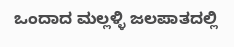ಒಂದಾದ ಮಲ್ಲಳ್ಳಿ ಜಲಪಾತದಲ್ಲಿ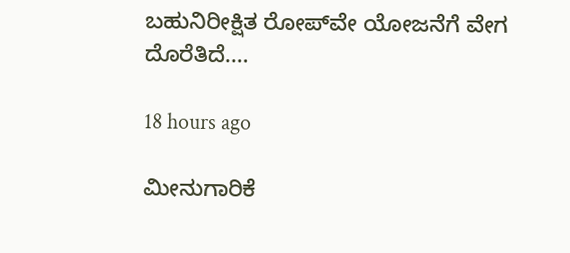ಬಹುನಿರೀಕ್ಷಿತ ರೋಪ್‌ವೇ ಯೋಜನೆಗೆ ವೇಗ ದೊರೆತಿದೆ.…

18 hours ago

ಮೀನುಗಾರಿಕೆ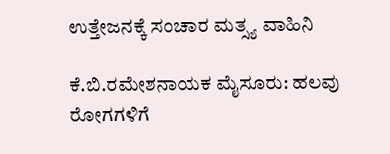ಉತ್ತೇಜನಕ್ಕೆ ಸಂಚಾರ ಮತ್ಸ್ಯ ವಾಹಿನಿ

ಕೆ.ಬಿ.ರಮೇಶನಾಯಕ ಮೈಸೂರು: ಹಲವು ರೋಗಗಳಿಗೆ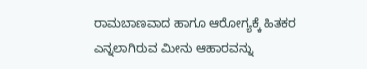ರಾಮಬಾಣವಾದ ಹಾಗೂ ಆರೋಗ್ಯಕ್ಕೆ ಹಿತಕರ ಎನ್ನಲಾಗಿರುವ ಮೀನು ಆಹಾರವನ್ನು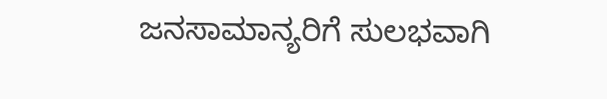ಜನಸಾಮಾನ್ಯರಿಗೆ ಸುಲಭವಾಗಿ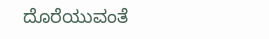ದೊರೆಯುವಂತೆ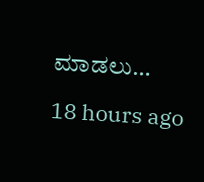ಮಾಡಲು…

18 hours ago